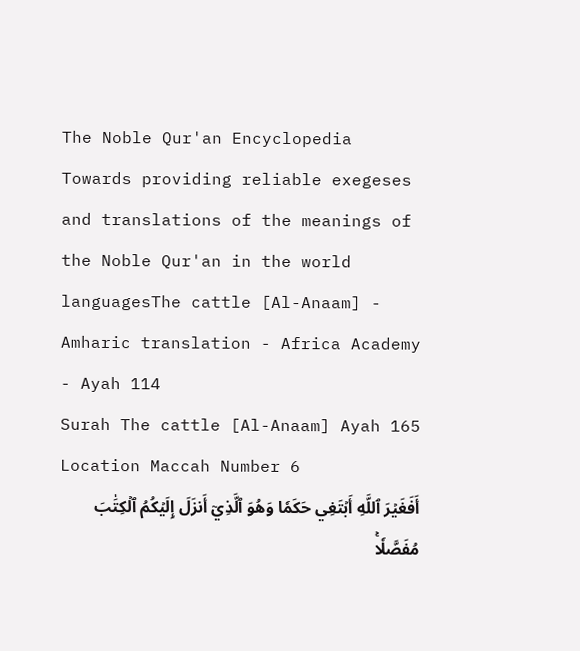The Noble Qur'an Encyclopedia
Towards providing reliable exegeses and translations of the meanings of the Noble Qur'an in the world languagesThe cattle [Al-Anaam] - Amharic translation - Africa Academy - Ayah 114
Surah The cattle [Al-Anaam] Ayah 165 Location Maccah Number 6
أَفَغَيۡرَ ٱللَّهِ أَبۡتَغِي حَكَمٗا وَهُوَ ٱلَّذِيٓ أَنزَلَ إِلَيۡكُمُ ٱلۡكِتَٰبَ مُفَصَّلٗاۚ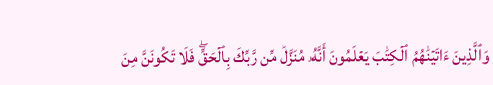وَٱلَّذِينَ ءَاتَيۡنَٰهُمُ ٱلۡكِتَٰبَ يَعۡلَمُونَ أَنَّهُۥ مُنَزَّلٞ مِّن رَّبِّكَ بِٱلۡحَقِّۖ فَلَا تَكُونَنَّ مِنَ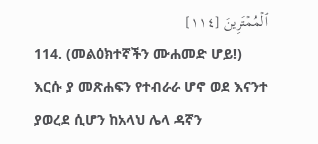ٱلۡمُمۡتَرِينَ [١١٤]
114. (መልዕክተኛችን ሙሐመድ ሆይ!) እርሱ ያ መጽሐፍን የተብራራ ሆኖ ወደ እናንተ ያወረደ ሲሆን ከአላህ ሌላ ዳኛን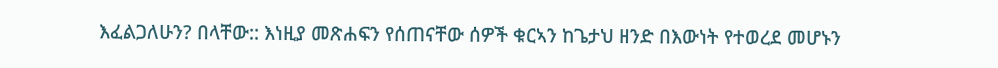እፈልጋለሁን? በላቸው:: እነዚያ መጽሐፍን የሰጠናቸው ሰዎች ቁርኣን ከጌታህ ዘንድ በእውነት የተወረደ መሆኑን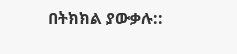በትክክል ያውቃሉ::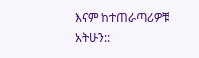እናም ከተጠራጣሪዎቹ አትሁን::